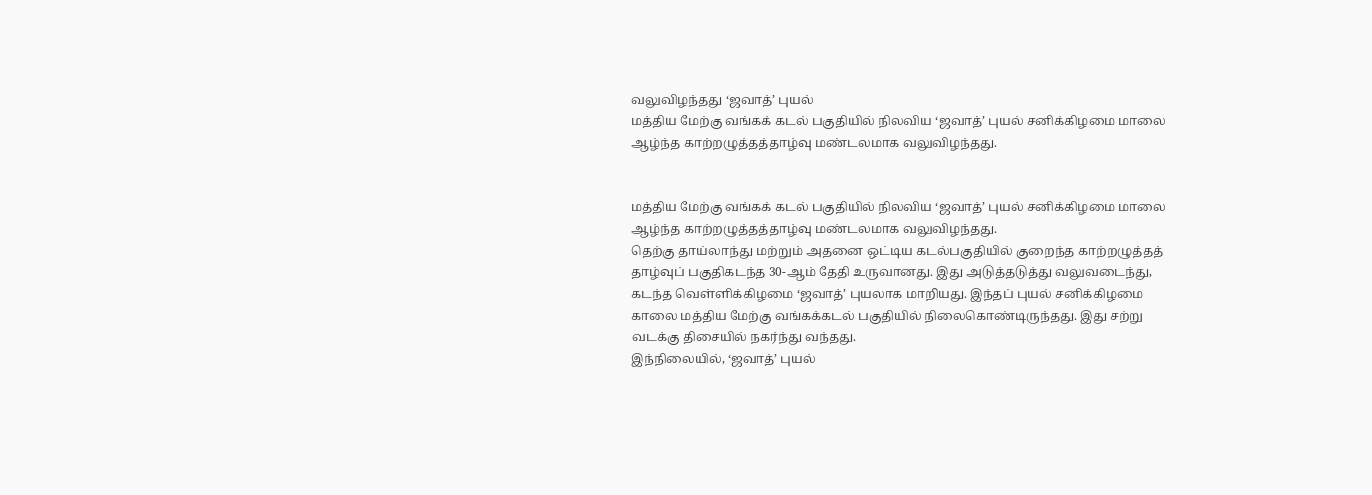வலுவிழந்தது ‘ஜவாத்’ புயல்
மத்திய மேற்கு வங்கக் கடல் பகுதியில் நிலவிய ‘ஜவாத்’ புயல் சனிக்கிழமை மாலை ஆழ்ந்த காற்றழுத்தத்தாழ்வு மண்டலமாக வலுவிழந்தது.


மத்திய மேற்கு வங்கக் கடல் பகுதியில் நிலவிய ‘ஜவாத்’ புயல் சனிக்கிழமை மாலை ஆழ்ந்த காற்றழுத்தத்தாழ்வு மண்டலமாக வலுவிழந்தது.
தெற்கு தாய்லாந்து மற்றும் அதனை ஒட்டிய கடல்பகுதியில் குறைந்த காற்றழுத்தத் தாழ்வுப் பகுதிகடந்த 30-ஆம் தேதி உருவானது. இது அடுத்தடுத்து வலுவடைந்து, கடந்த வெள்ளிக்கிழமை ‘ஜவாத்’ புயலாக மாறியது. இந்தப் புயல் சனிக்கிழமை காலை மத்திய மேற்கு வங்கக்கடல் பகுதியில் நிலைகொண்டிருந்தது. இது சற்று வடக்கு திசையில் நகர்ந்து வந்தது.
இந்நிலையில், ‘ஜவாத்’ புயல்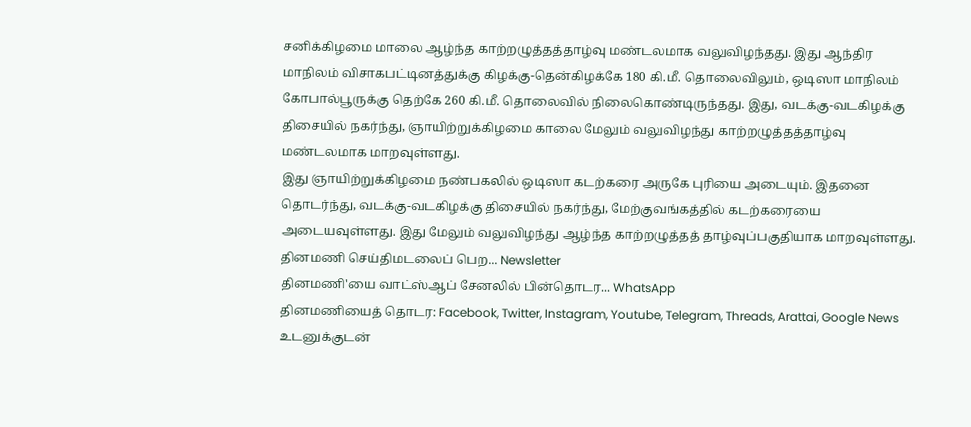சனிக்கிழமை மாலை ஆழ்ந்த காற்றழுத்தத்தாழ்வு மண்டலமாக வலுவிழந்தது. இது ஆந்திர மாநிலம் விசாகபட்டினத்துக்கு கிழக்கு-தென்கிழக்கே 180 கி.மீ. தொலைவிலும், ஒடிஸா மாநிலம் கோபால்பூருக்கு தெற்கே 260 கி.மீ. தொலைவில் நிலைகொண்டிருந்தது. இது, வடக்கு-வடகிழக்கு திசையில் நகர்ந்து, ஞாயிற்றுக்கிழமை காலை மேலும் வலுவிழந்து காற்றழுத்தத்தாழ்வு மண்டலமாக மாறவுள்ளது.
இது ஞாயிற்றுக்கிழமை நண்பகலில் ஒடிஸா கடற்கரை அருகே புரியை அடையும். இதனை தொடர்ந்து, வடக்கு-வடகிழக்கு திசையில் நகர்ந்து, மேற்குவங்கத்தில் கடற்கரையை அடையவுள்ளது. இது மேலும் வலுவிழந்து ஆழ்ந்த காற்றழுத்தத் தாழ்வுப்பகுதியாக மாறவுள்ளது.
தினமணி செய்திமடலைப் பெற... Newsletter
தினமணி'யை வாட்ஸ்ஆப் சேனலில் பின்தொடர... WhatsApp
தினமணியைத் தொடர: Facebook, Twitter, Instagram, Youtube, Telegram, Threads, Arattai, Google News
உடனுக்குடன்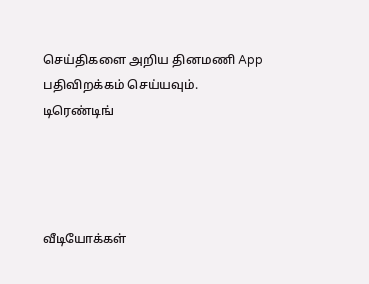செய்திகளை அறிய தினமணி App பதிவிறக்கம் செய்யவும்.
டிரெண்டிங்




வீடியோக்கள்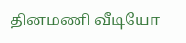தினமணி வீடியோ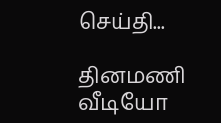செய்தி...

தினமணி வீடியோ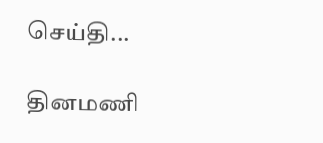செய்தி...

தினமணி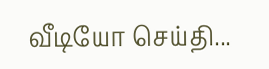வீடியோ செய்தி...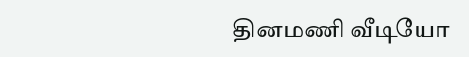தினமணி வீடியோ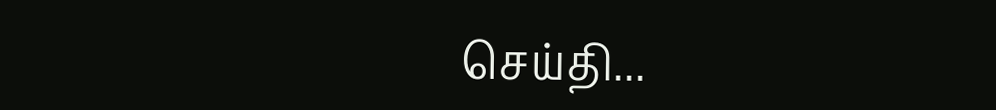செய்தி...